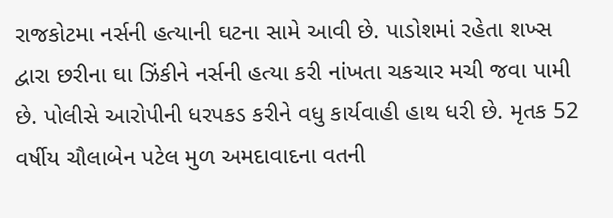રાજકોટમા નર્સની હત્યાની ઘટના સામે આવી છે. પાડોશમાં રહેતા શખ્સ દ્વારા છરીના ઘા ઝિંકીને નર્સની હત્યા કરી નાંખતા ચકચાર મચી જવા પામી છે. પોલીસે આરોપીની ધરપકડ કરીને વધુ કાર્યવાહી હાથ ધરી છે. મૃતક 52 વર્ષીય ચૌલાબેન પટેલ મુળ અમદાવાદના વતની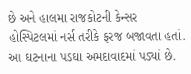છે અને હાલમા રાજકોટની કેન્સર હોસ્પિટલમાં નર્સ તરીકે ફરજ બજાવતા હતાં. આ ઘટનાના પડઘા અમદાવાદમાં પડ્યાં છે.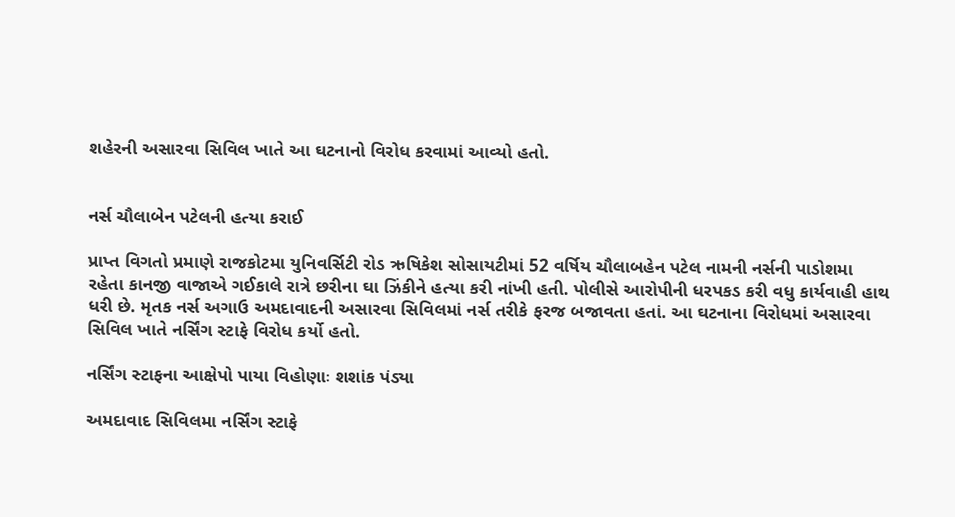શહેરની અસારવા સિવિલ ખાતે આ ઘટનાનો વિરોધ કરવામાં આવ્યો હતો.


નર્સ ચૌલાબેન પટેલની હત્યા કરાઈ

પ્રાપ્ત વિગતો પ્રમાણે રાજકોટમા યુનિવર્સિટી રોડ ઋષિકેશ સોસાયટીમાં 52 વર્ષિય ચૌલાબહેન પટેલ નામની નર્સની પાડોશમા રહેતા કાનજી વાજાએ ગઈકાલે રાત્રે છરીના ઘા ઝિંકીને હત્યા કરી નાંખી હતી. પોલીસે આરોપીની ધરપકડ કરી વધુ કાર્યવાહી હાથ ધરી છે. મૃતક નર્સ અગાઉ અમદાવાદની અસારવા સિવિલમાં નર્સ તરીકે ફરજ બજાવતા હતાં. આ ઘટનાના વિરોધમાં અસારવા સિવિલ ખાતે નર્સિંગ સ્ટાફે વિરોધ કર્યો હતો.

નર્સિંગ સ્ટાફના આક્ષેપો પાયા વિહોણાઃ શશાંક પંડ્યા

અમદાવાદ સિવિલમા નર્સિંગ સ્ટાફે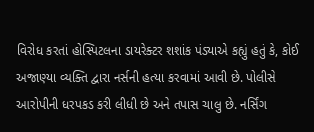વિરોધ કરતાં હોસ્પિટલના ડાયરેક્ટર શશાંક પંડ્યાએ કહ્યું હતું કે, કોઈ અજાણ્યા વ્યક્તિ દ્વારા નર્સની હત્યા કરવામાં આવી છે. પોલીસે આરોપીની ધરપકડ કરી લીધી છે અને તપાસ ચાલુ છે. નર્સિંગ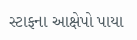સ્ટાફના આક્ષેપો પાયા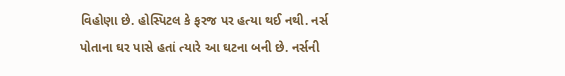વિહોણા છે. હોસ્પિટલ કે ફરજ પર હત્યા થઈ નથી. નર્સ પોતાના ઘર પાસે હતાં ત્યારે આ ઘટના બની છે. નર્સની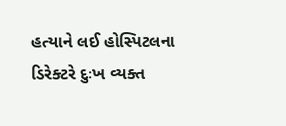હત્યાને લઈ હોસ્પિટલના ડિરેક્ટરે દુઃખ વ્યક્ત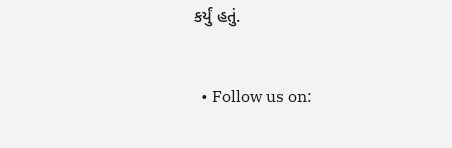કર્યું હતું.


  • Follow us on: